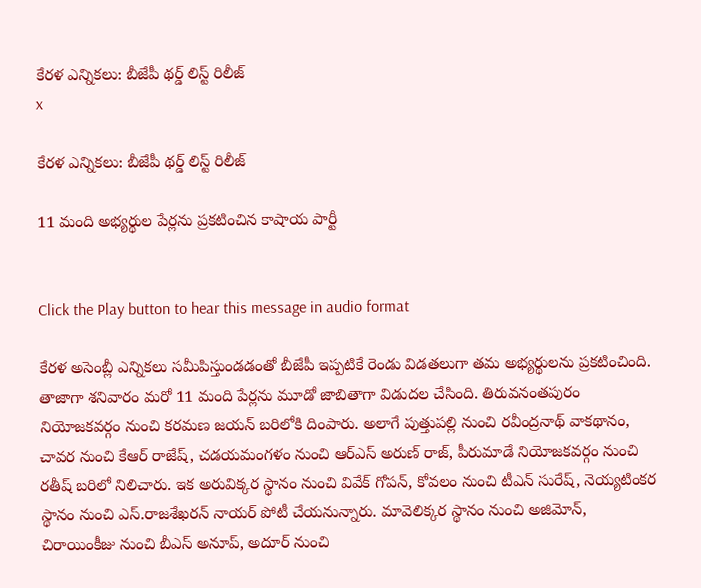కేరళ ఎన్నికలు: బీజేపీ థర్డ్ లిస్ట్ రిలీజ్
x

కేరళ ఎన్నికలు: బీజేపీ థర్డ్ లిస్ట్ రిలీజ్

11 మంది అభ్యర్థుల పేర్లను ప్రకటించిన కాషాయ పార్టీ


Click the Play button to hear this message in audio format

కేరళ అసెంబ్లీ ఎన్నికలు సమీపిస్తుండడంతో బీజేపీ ఇప్పటికే రెండు విడతలుగా తమ అభ్యర్థులను ప్రకటించింది. తాజాగా శనివారం మరో 11 మంది పేర్లను మూడో జాబితాగా విడుదల చేసింది. తిరువనంతపురం నియోజకవర్గం నుంచి కరమణ జయన్ బరిలోకి దింపారు. అలాగే పుత్తుపల్లి నుంచి రవీంద్రనాథ్ వాకథానం, చావర నుంచి కేఆర్ రాజేష్, చడయమంగళం నుంచి ఆర్ఎస్ అరుణ్ రాజ్, పీరుమాడే నియోజకవర్గం నుంచి రతీష్ బరిలో నిలిచారు. ఇక అరువిక్కర స్థానం నుంచి వివేక్ గోపన్, కోవలం నుంచి టీఎన్ సురేష్, నెయ్యటింకర స్థానం నుంచి ఎస్.రాజశేఖరన్ నాయర్ పోటీ చేయనున్నారు. మావెలిక్కర స్థానం నుంచి అజిమోన్, చిరాయింకీజు నుంచి బీఎస్ అనూప్, అదూర్ నుంచి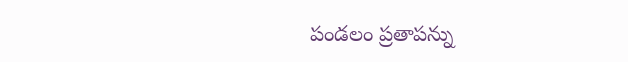పండలం ప్రతాపన్ను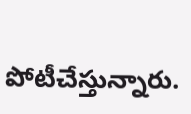పోటీచేస్తున్నారు.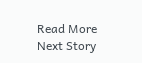Read More
Next Story